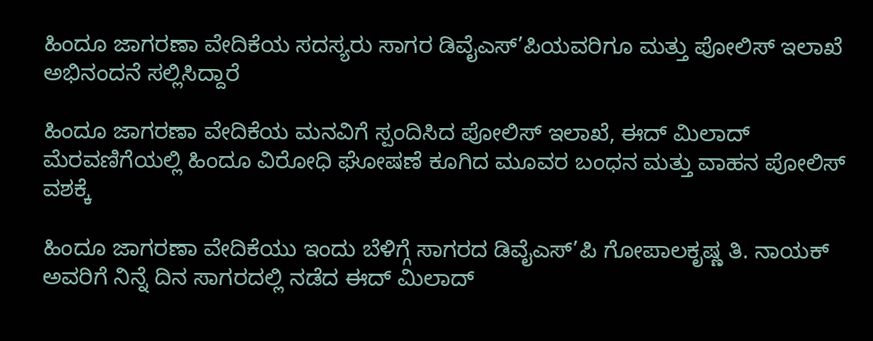ಹಿಂದೂ ಜಾಗರಣಾ ವೇದಿಕೆಯ ಸದಸ್ಯರು ಸಾಗರ ಡಿವೈಎಸ್’ಪಿಯವರಿಗೂ ಮತ್ತು ಪೋಲಿಸ್ ಇಲಾಖೆ ಅಭಿನಂದನೆ ಸಲ್ಲಿಸಿದ್ದಾರೆ

ಹಿಂದೂ ಜಾಗರಣಾ ವೇದಿಕೆಯ ಮನವಿಗೆ ಸ್ಪಂದಿಸಿದ ಪೋಲಿಸ್ ಇಲಾಖೆ, ಈದ್ ಮಿಲಾದ್ ಮೆರವಣಿಗೆಯಲ್ಲಿ ಹಿಂದೂ ವಿರೋಧಿ ಘೋಷಣೆ ಕೂಗಿದ ಮೂವರ ಬಂಧನ ಮತ್ತು ವಾಹನ ಪೋಲಿಸ್ ವಶಕ್ಕೆ

ಹಿಂದೂ ಜಾಗರಣಾ ವೇದಿಕೆಯು ಇಂದು ಬೆಳಿಗ್ಗೆ ಸಾಗರದ ಡಿವೈಎಸ್’ಪಿ ಗೋಪಾಲಕೃಷ್ಣ ತಿ. ನಾಯಕ್ ಅವರಿಗೆ ನಿನ್ನೆ‌ ದಿನ ಸಾಗರದಲ್ಲಿ ನಡೆದ ಈದ್ ಮಿಲಾದ್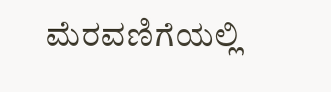ಮೆರವಣಿಗೆಯಲ್ಲಿ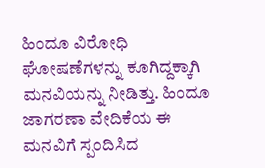ಹಿಂದೂ ವಿರೋಧಿ ಘೋಷಣೆಗಳನ್ನು ಕೂಗಿದ್ದಕ್ಕಾಗಿ ಮನವಿಯನ್ನು ನೀಡಿತ್ತು. ಹಿಂದೂ ಜಾಗರಣಾ ವೇದಿಕೆಯ ಈ ಮನವಿಗೆ ಸ್ಪಂದಿಸಿದ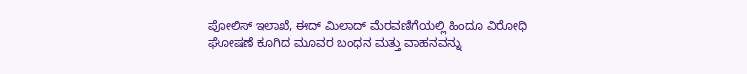ಪೋಲಿಸ್ ಇಲಾಖೆ, ಈದ್ ಮಿಲಾದ್ ಮೆರವಣಿಗೆಯಲ್ಲಿ ಹಿಂದೂ ವಿರೋಧಿ ಘೋಷಣೆ ಕೂಗಿದ ಮೂವರ ಬಂಧನ ಮತ್ತು ವಾಹನವನ್ನು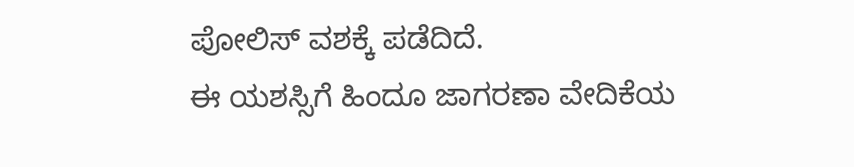ಪೋಲಿಸ್ ವಶಕ್ಕೆ‌ ಪಡೆದಿದೆ.
ಈ ಯಶಸ್ಸಿಗೆ ಹಿಂದೂ ಜಾಗರಣಾ ವೇದಿಕೆಯ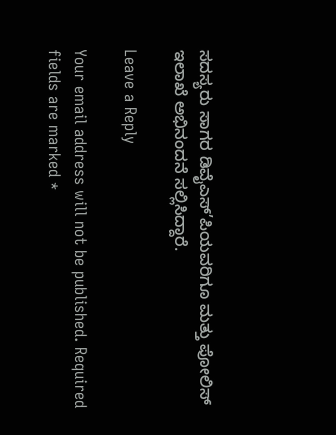ಸದಸ್ಯರು ಸಾಗರ ಡಿವೈಎಸ್’ಪಿಯವರಿಗೂ ಮತ್ತು ಪೋಲಿಸ್ ಇಲಾಖೆ ಅಭಿನಂದನೆ ಸಲ್ಲಿಸಿದ್ದಾರೆ.

Leave a Reply

Your email address will not be published. Required fields are marked *